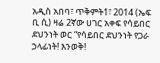አዲስ አበባ፣ ጥቅምት1፣ 2014 (ኤፍ ቢ ሲ) ዛሬ 2ኛው ሀገር አቀፍ የሳይበር ደህንነት ወር “የሳይበር ደህንነት የጋራ ኃላፊነት! እንወቅ!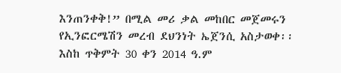እንጠንቀቅ!” በሚል መሪ ቃል መከበር መጀመሩን የኢንፎርሜሽን መረብ ደህንነት ኤጀንሲ አስታወቀ፡፡
እስከ ጥቅምት 30 ቀን 2014 ዓ.ም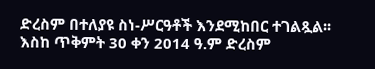ድረስም በተለያዩ ስነ-ሥርዓቶች እንደሚከበር ተገልጿል፡፡
እስከ ጥቅምት 30 ቀን 2014 ዓ.ም ድረስም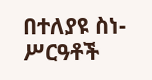በተለያዩ ስነ-ሥርዓቶች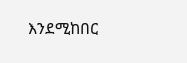እንደሚከበር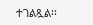ተገልጿል፡፡